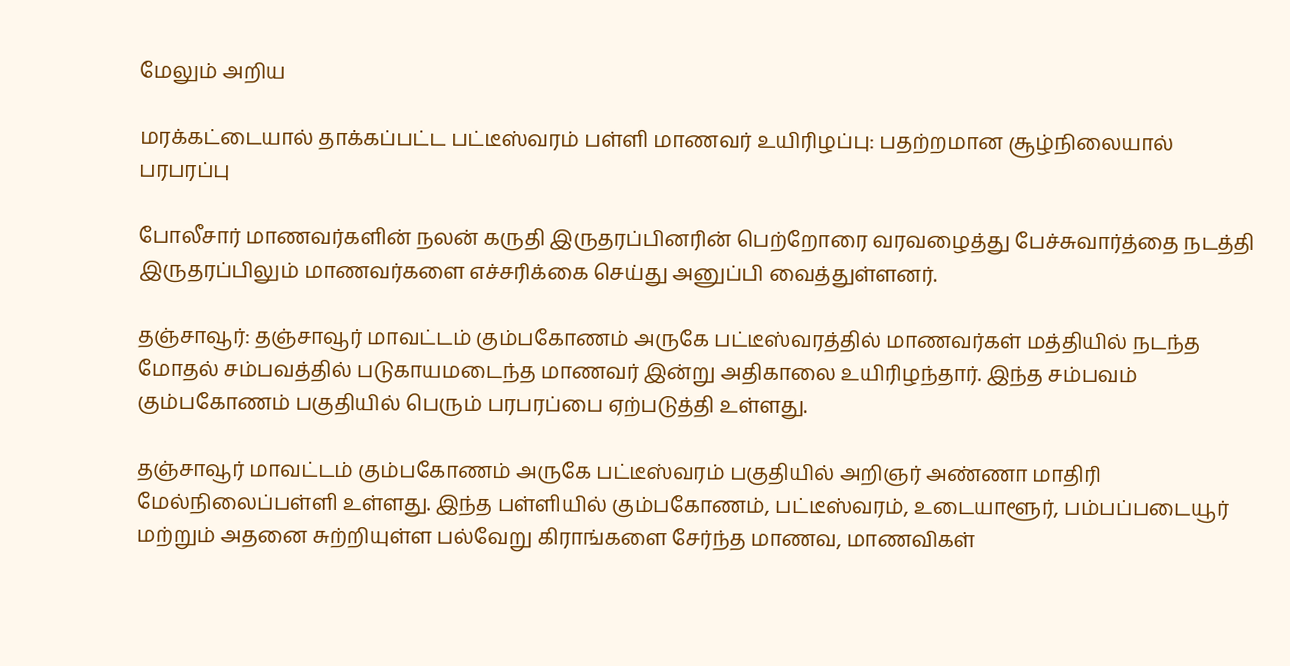மேலும் அறிய

மரக்கட்டையால் தாக்கப்பட்ட பட்டீஸ்வரம் பள்ளி மாணவர் உயிரிழப்பு: பதற்றமான சூழ்நிலையால் பரபரப்பு

போலீசார் மாணவர்களின் நலன் கருதி இருதரப்பினரின் பெற்றோரை வரவழைத்து பேச்சுவார்த்தை நடத்தி இருதரப்பிலும் மாணவர்களை எச்சரிக்கை செய்து அனுப்பி வைத்துள்ளனர்.

தஞ்சாவூர்: தஞ்சாவூர் மாவட்டம் கும்பகோணம் அருகே பட்டீஸ்வரத்தில் மாணவர்கள் மத்தியில் நடந்த மோதல் சம்பவத்தில் படுகாயமடைந்த மாணவர் இன்று அதிகாலை உயிரிழந்தார். இந்த சம்பவம் கும்பகோணம் பகுதியில் பெரும் பரபரப்பை ஏற்படுத்தி உள்ளது.

தஞ்சாவூர் மாவட்டம் கும்பகோணம் அருகே பட்டீஸ்வரம் பகுதியில் அறிஞர் அண்ணா மாதிரி மேல்நிலைப்பள்ளி உள்ளது. இந்த பள்ளியில் கும்பகோணம், பட்டீஸ்வரம், உடையாளூர், பம்பப்படையூர் மற்றும் அதனை சுற்றியுள்ள பல்வேறு கிராங்களை சேர்ந்த மாணவ, மாணவிகள்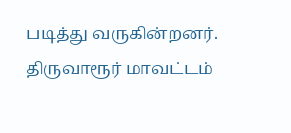படித்து வருகின்றனர். திருவாரூர் மாவட்டம்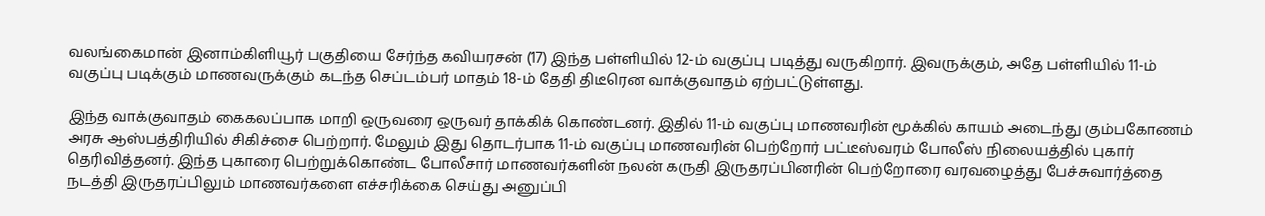வலங்கைமான் இனாம்கிளியூர் பகுதியை சேர்ந்த கவியரசன் (17) இந்த பள்ளியில் 12-ம் வகுப்பு படித்து வருகிறார். இவருக்கும், அதே பள்ளியில் 11-ம் வகுப்பு படிக்கும் மாணவருக்கும் கடந்த செப்டம்பர் மாதம் 18-ம் தேதி திடீரென வாக்குவாதம் ஏற்பட்டுள்ளது.

இந்த வாக்குவாதம் கைகலப்பாக மாறி ஒருவரை ஒருவர் தாக்கிக் கொண்டனர். இதில் 11-ம் வகுப்பு மாணவரின் மூக்கில் காயம் அடைந்து கும்பகோணம் அரசு ஆஸ்பத்திரியில் சிகிச்சை பெற்றார். மேலும் இது தொடர்பாக 11-ம் வகுப்பு மாணவரின் பெற்றோர் பட்டீஸ்வரம் போலீஸ் நிலையத்தில் புகார் தெரிவித்தனர். இந்த புகாரை பெற்றுக்கொண்ட போலீசார் மாணவர்களின் நலன் கருதி இருதரப்பினரின் பெற்றோரை வரவழைத்து பேச்சுவார்த்தை நடத்தி இருதரப்பிலும் மாணவர்களை எச்சரிக்கை செய்து அனுப்பி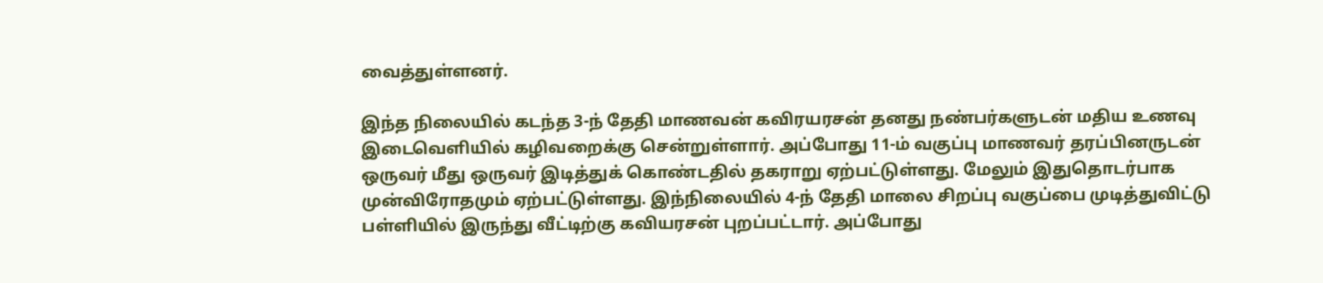வைத்துள்ளனர்.

இந்த நிலையில் கடந்த 3-ந் தேதி மாணவன் கவிரயரசன் தனது நண்பர்களுடன் மதிய உணவு இடைவெளியில் கழிவறைக்கு சென்றுள்ளார். அப்போது 11-ம் வகுப்பு மாணவர் தரப்பினருடன் ஒருவர் மீது ஒருவர் இடித்துக் கொண்டதில் தகராறு ஏற்பட்டுள்ளது. மேலும் இதுதொடர்பாக முன்விரோதமும் ஏற்பட்டுள்ளது. இந்நிலையில் 4-ந் தேதி மாலை சிறப்பு வகுப்பை முடித்துவிட்டு பள்ளியில் இருந்து வீட்டிற்கு கவியரசன் புறப்பட்டார். அப்போது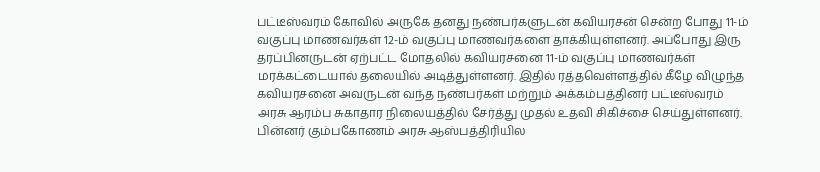பட்டீஸ்வரம் கோவில் அருகே தனது நண்பர்களுடன் கவியரசன் சென்ற போது 11-ம் வகுப்பு மாணவர்கள் 12-ம் வகுப்பு மாணவர்களை தாக்கியுள்ளனர். அப்போது இரு தரப்பினருடன் ஏற்பட்ட மோதலில் கவியரசனை 11-ம் வகுப்பு மாணவர்கள் மரக்கட்டையால் தலையில் அடித்துள்ளனர். இதில் ரத்தவெள்ளத்தில் கீழே விழுந்த கவியரசனை அவருடன் வந்த நண்பர்கள் மற்றும் அக்கம்பத்தினர் பட்டீஸ்வரம் அரசு ஆரம்ப சுகாதார நிலையத்தில் சேர்த்து முதல் உதவி சிகிச்சை செய்துள்ளனர். பின்னர் கும்பகோணம் அரசு ஆஸ்பத்திரியில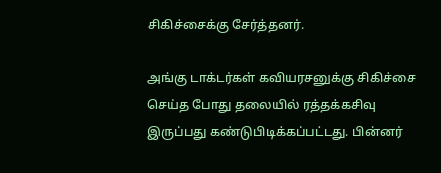சிகிச்சைக்கு சேர்த்தனர்.

அங்கு டாக்டர்கள் கவியரசனுக்கு சிகிச்சை செய்த போது தலையில் ரத்தக்கசிவு இருப்பது கண்டுபிடிக்கப்பட்டது. பின்னர்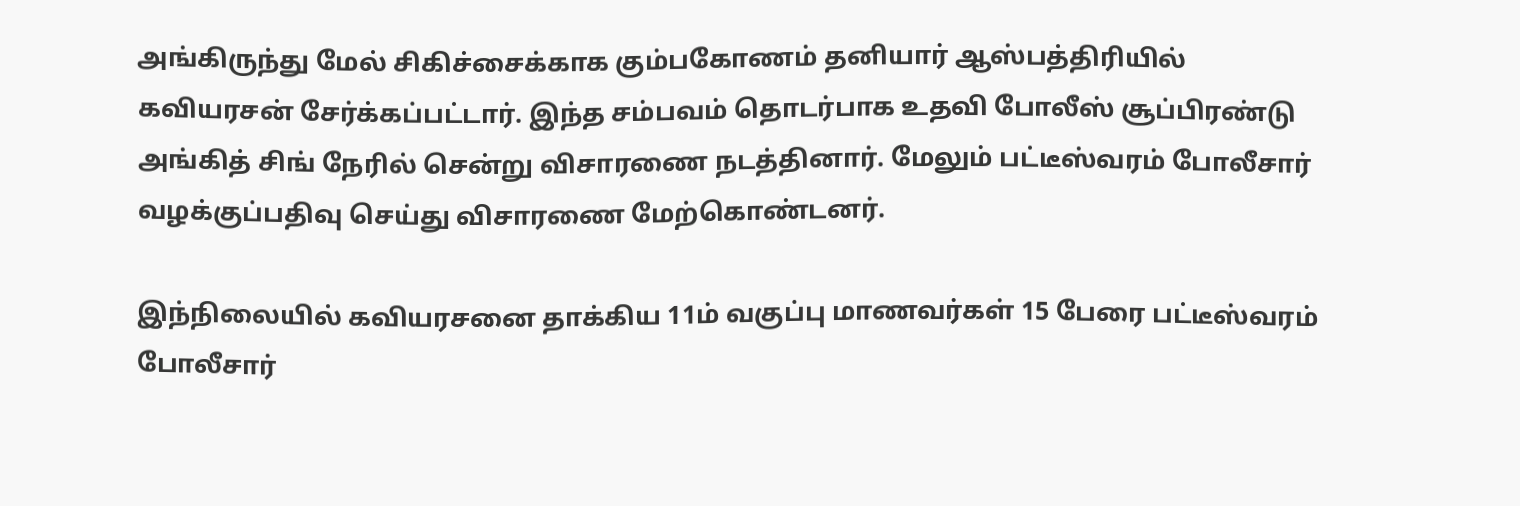அங்கிருந்து மேல் சிகிச்சைக்காக கும்பகோணம் தனியார் ஆஸ்பத்திரியில் கவியரசன் சேர்க்கப்பட்டார். இந்த சம்பவம் தொடர்பாக உதவி போலீஸ் சூப்பிரண்டு அங்கித் சிங் நேரில் சென்று விசாரணை நடத்தினார். மேலும் பட்டீஸ்வரம் போலீசார் வழக்குப்பதிவு செய்து விசாரணை மேற்கொண்டனர்.

இந்நிலையில் கவியரசனை தாக்கிய 11ம் வகுப்பு மாணவர்கள் 15 பேரை பட்டீஸ்வரம் போலீசார்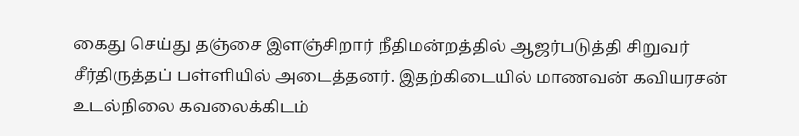கைது செய்து தஞ்சை இளஞ்சிறார் நீதிமன்றத்தில் ஆஜர்படுத்தி சிறுவர் சீர்திருத்தப் பள்ளியில் அடைத்தனர். இதற்கிடையில் மாணவன் கவியரசன் உடல்நிலை கவலைக்கிடம்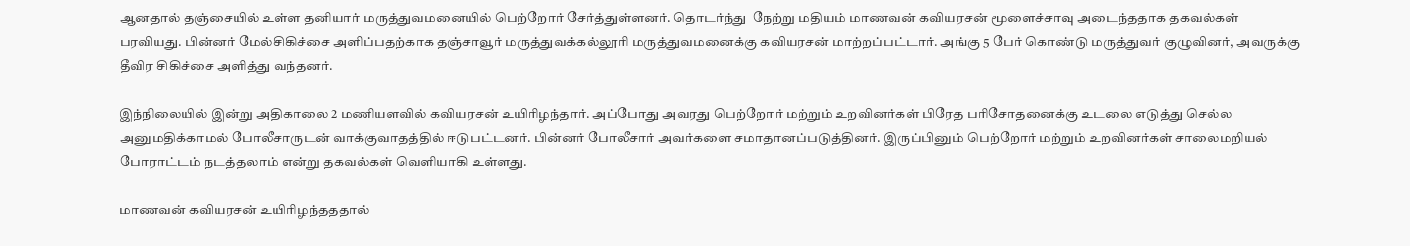ஆனதால் தஞ்சையில் உள்ள தனியார் மருத்துவமனையில் பெற்றோர் சேர்த்துள்ளனர். தொடர்ந்து  நேற்று மதியம் மாணவன் கவியரசன் மூளைச்சாவு அடைந்ததாக தகவல்கள் பரவியது. பின்னர் மேல்சிகிச்சை அளிப்பதற்காக தஞ்சாவூர் மருத்துவக்கல்லூரி மருத்துவமனைக்கு கவியரசன் மாற்றப்பட்டார். அங்கு 5 பேர் கொண்டு மருத்துவர் குழுவினர், அவருக்கு தீவிர சிகிச்சை அளித்து வந்தனர்.

இந்நிலையில் இன்று அதிகாலை 2 மணியளவில் கவியரசன் உயிரிழந்தார். அப்போது அவரது பெற்றோர் மற்றும் உறவினர்கள் பிரேத பரிசோதனைக்கு உடலை எடுத்து செல்ல அனுமதிக்காமல் போலீசாருடன் வாக்குவாதத்தில் ஈடுபட்டனர். பின்னர் போலீசார் அவர்களை சமாதானப்படுத்தினர். இருப்பினும் பெற்றோர் மற்றும் உறவினர்கள் சாலைமறியல் போராட்டம் நடத்தலாம் என்று தகவல்கள் வெளியாகி உள்ளது.

மாணவன் கவியரசன் உயிரிழந்தததால்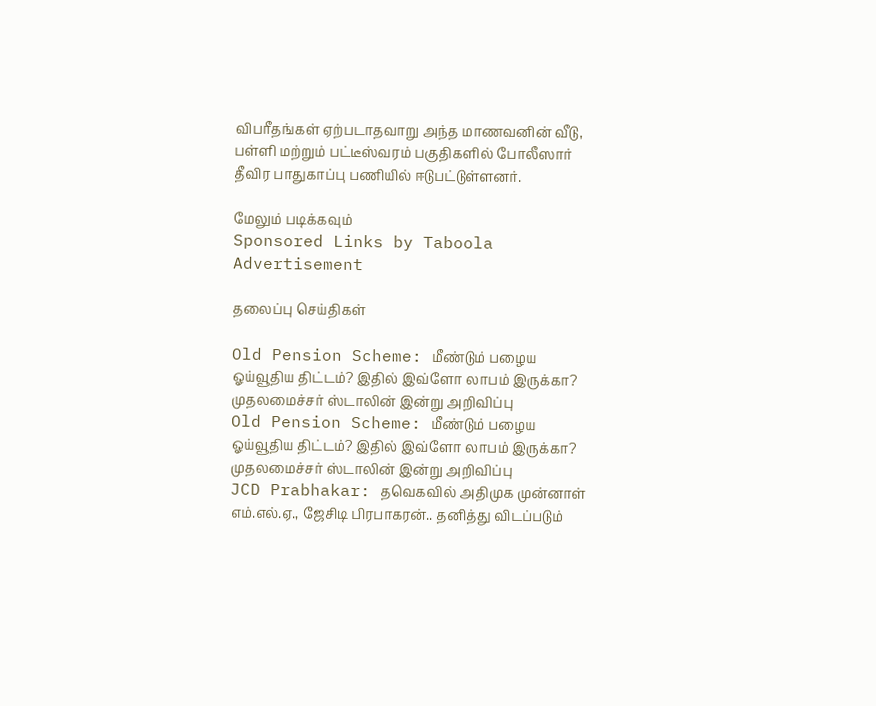விபரீதங்கள் ஏற்படாதவாறு அந்த மாணவனின் வீடு, பள்ளி மற்றும் பட்டீஸ்வரம் பகுதிகளில் போலீஸார் தீவிர பாதுகாப்பு பணியில் ஈடுபட்டுள்ளனர்.

மேலும் படிக்கவும்
Sponsored Links by Taboola
Advertisement

தலைப்பு செய்திகள்

Old Pension Scheme: மீண்டும் பழைய ஓய்வூதிய திட்டம்? இதில் இவ்ளோ லாபம் இருக்கா? முதலமைச்சர் ஸ்டாலின் இன்று அறிவிப்பு
Old Pension Scheme: மீண்டும் பழைய ஓய்வூதிய திட்டம்? இதில் இவ்ளோ லாபம் இருக்கா? முதலமைச்சர் ஸ்டாலின் இன்று அறிவிப்பு
JCD Prabhakar: தவெகவில் அதிமுக முன்னாள் எம்.எல்.ஏ., ஜேசிடி பிரபாகரன்.. தனித்து விடப்படும்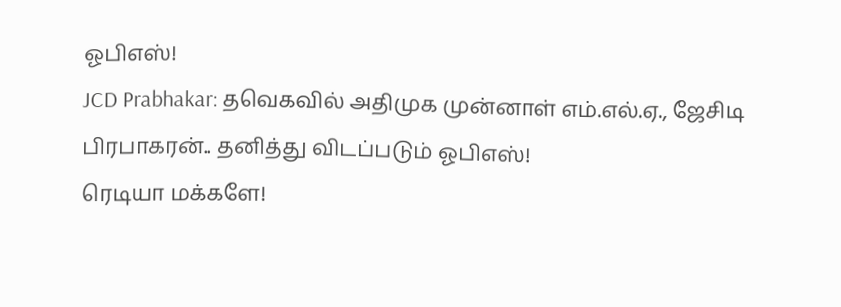ஓபிஎஸ்!
JCD Prabhakar: தவெகவில் அதிமுக முன்னாள் எம்.எல்.ஏ., ஜேசிடி பிரபாகரன்.. தனித்து விடப்படும் ஓபிஎஸ்!
ரெடியா மக்களே!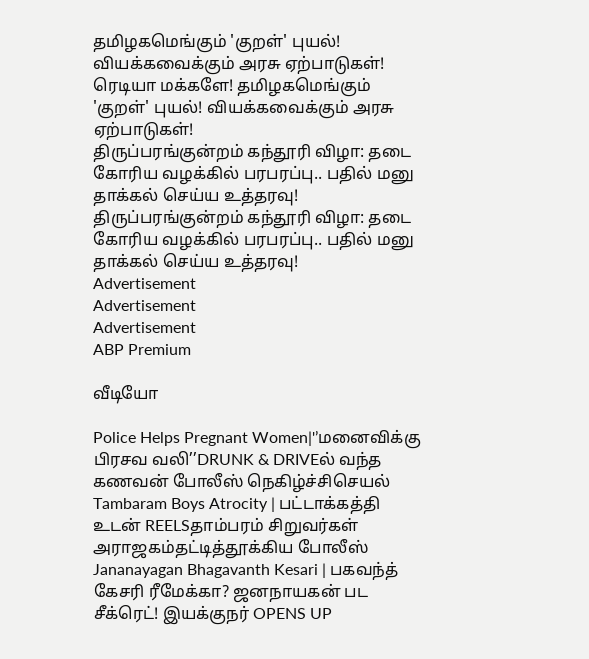தமிழகமெங்கும் 'குறள்' புயல்! வியக்கவைக்கும் அரசு ஏற்பாடுகள்!
ரெடியா மக்களே! தமிழகமெங்கும் 'குறள்' புயல்! வியக்கவைக்கும் அரசு ஏற்பாடுகள்!
திருப்பரங்குன்றம் கந்தூரி விழா: தடை கோரிய வழக்கில் பரபரப்பு.. பதில் மனு தாக்கல் செய்ய உத்தரவு!
திருப்பரங்குன்றம் கந்தூரி விழா: தடை கோரிய வழக்கில் பரபரப்பு.. பதில் மனு தாக்கல் செய்ய உத்தரவு!
Advertisement
Advertisement
Advertisement
ABP Premium

வீடியோ

Police Helps Pregnant Women|'’மனைவிக்கு பிரசவ வலி’’DRUNK & DRIVEல் வந்த கணவன் போலீஸ் நெகிழ்ச்சிசெயல்
Tambaram Boys Atrocity | பட்டாக்கத்தி உடன் REELSதாம்பரம் சிறுவர்கள் அராஜகம்தட்டித்தூக்கிய போலீஸ்
Jananayagan Bhagavanth Kesari | பகவந்த் கேசரி ரீமேக்கா? ஜனநாயகன் பட சீக்ரெட்! இயக்குநர் OPENS UP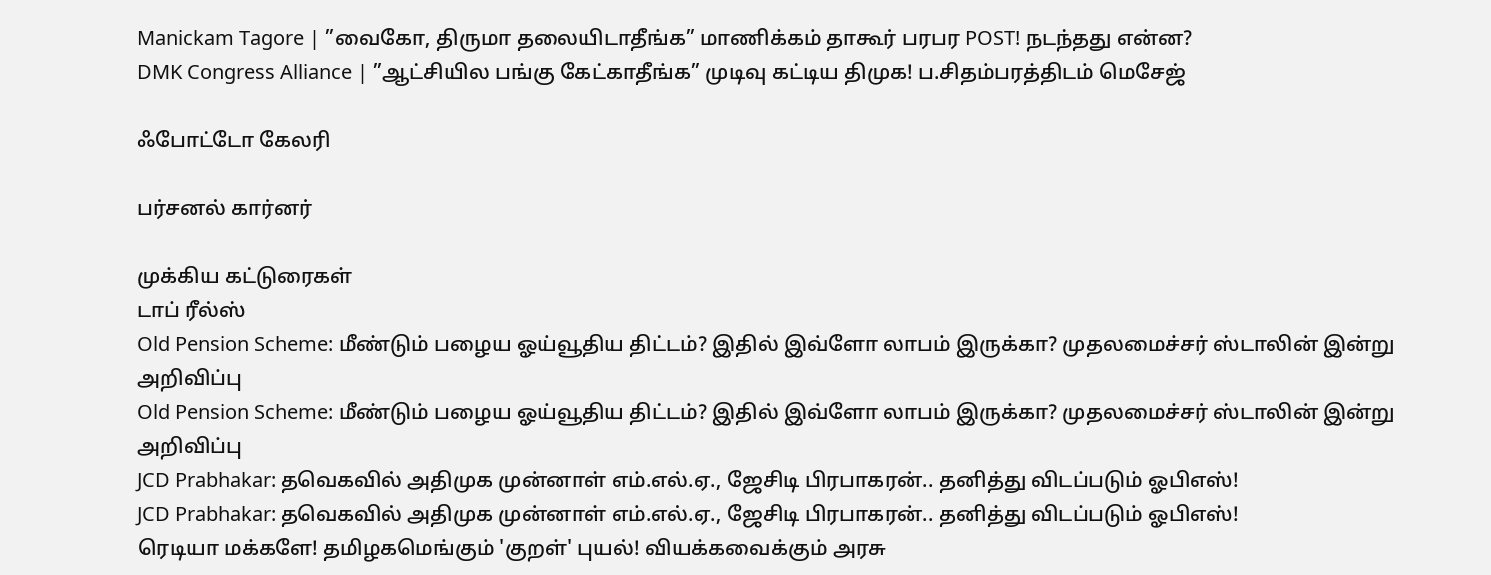Manickam Tagore | ”வைகோ, திருமா தலையிடாதீங்க” மாணிக்கம் தாகூர் பரபர POST! நடந்தது என்ன?
DMK Congress Alliance | ”ஆட்சியில பங்கு கேட்காதீங்க” முடிவு கட்டிய திமுக! ப.சிதம்பரத்திடம் மெசேஜ்

ஃபோட்டோ கேலரி

பர்சனல் கார்னர்

முக்கிய கட்டுரைகள்
டாப் ரீல்ஸ்
Old Pension Scheme: மீண்டும் பழைய ஓய்வூதிய திட்டம்? இதில் இவ்ளோ லாபம் இருக்கா? முதலமைச்சர் ஸ்டாலின் இன்று அறிவிப்பு
Old Pension Scheme: மீண்டும் பழைய ஓய்வூதிய திட்டம்? இதில் இவ்ளோ லாபம் இருக்கா? முதலமைச்சர் ஸ்டாலின் இன்று அறிவிப்பு
JCD Prabhakar: தவெகவில் அதிமுக முன்னாள் எம்.எல்.ஏ., ஜேசிடி பிரபாகரன்.. தனித்து விடப்படும் ஓபிஎஸ்!
JCD Prabhakar: தவெகவில் அதிமுக முன்னாள் எம்.எல்.ஏ., ஜேசிடி பிரபாகரன்.. தனித்து விடப்படும் ஓபிஎஸ்!
ரெடியா மக்களே! தமிழகமெங்கும் 'குறள்' புயல்! வியக்கவைக்கும் அரசு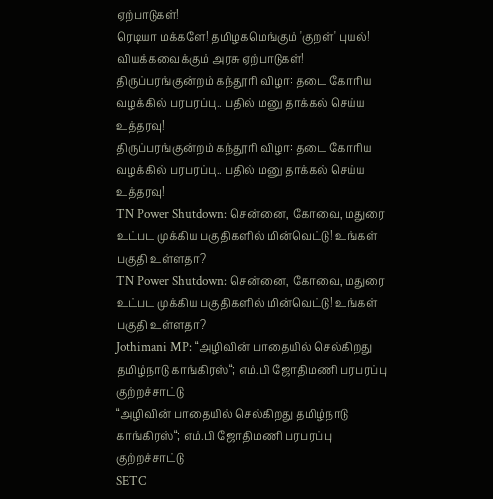ஏற்பாடுகள்!
ரெடியா மக்களே! தமிழகமெங்கும் 'குறள்' புயல்! வியக்கவைக்கும் அரசு ஏற்பாடுகள்!
திருப்பரங்குன்றம் கந்தூரி விழா: தடை கோரிய வழக்கில் பரபரப்பு.. பதில் மனு தாக்கல் செய்ய உத்தரவு!
திருப்பரங்குன்றம் கந்தூரி விழா: தடை கோரிய வழக்கில் பரபரப்பு.. பதில் மனு தாக்கல் செய்ய உத்தரவு!
TN Power Shutdown: சென்னை, கோவை, மதுரை உட்பட முக்கிய பகுதிகளில் மின்வெட்டு! உங்கள் பகுதி உள்ளதா?
TN Power Shutdown: சென்னை, கோவை, மதுரை உட்பட முக்கிய பகுதிகளில் மின்வெட்டு! உங்கள் பகுதி உள்ளதா?
Jothimani MP: “அழிவின் பாதையில் செல்கிறது தமிழ்நாடு காங்கிரஸ்“; எம்.பி ஜோதிமணி பரபரப்பு குற்றச்சாட்டு
“அழிவின் பாதையில் செல்கிறது தமிழ்நாடு காங்கிரஸ்“; எம்.பி ஜோதிமணி பரபரப்பு குற்றச்சாட்டு
SETC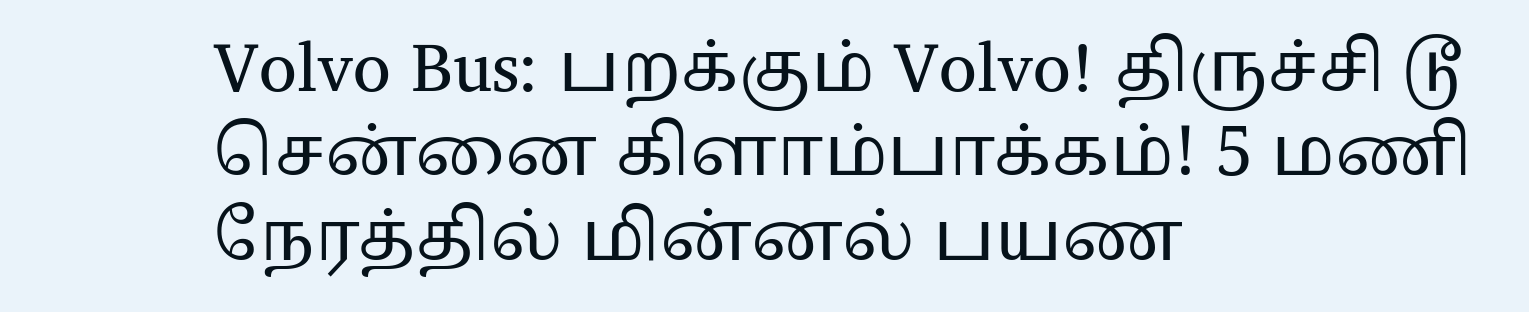Volvo Bus: பறக்கும் Volvo! திருச்சி டூ சென்னை கிளாம்பாக்கம்! 5 மணி நேரத்தில் மின்னல் பயண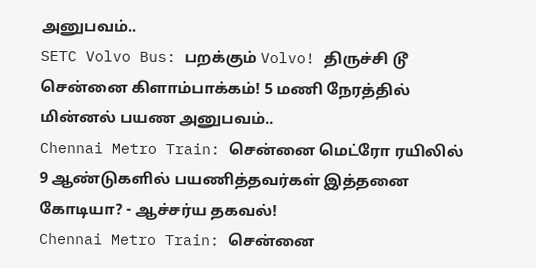அனுபவம்..
SETC Volvo Bus: பறக்கும் Volvo! திருச்சி டூ சென்னை கிளாம்பாக்கம்! 5 மணி நேரத்தில் மின்னல் பயண அனுபவம்..
Chennai Metro Train: சென்னை மெட்ரோ ரயிலில் 9 ஆண்டுகளில் பயணித்தவர்கள் இத்தனை கோடியா? - ஆச்சர்ய தகவல்!
Chennai Metro Train: சென்னை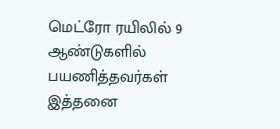மெட்ரோ ரயிலில் 9 ஆண்டுகளில் பயணித்தவர்கள் இத்தனை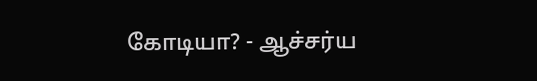கோடியா? - ஆச்சர்ய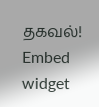தகவல்!
Embed widget